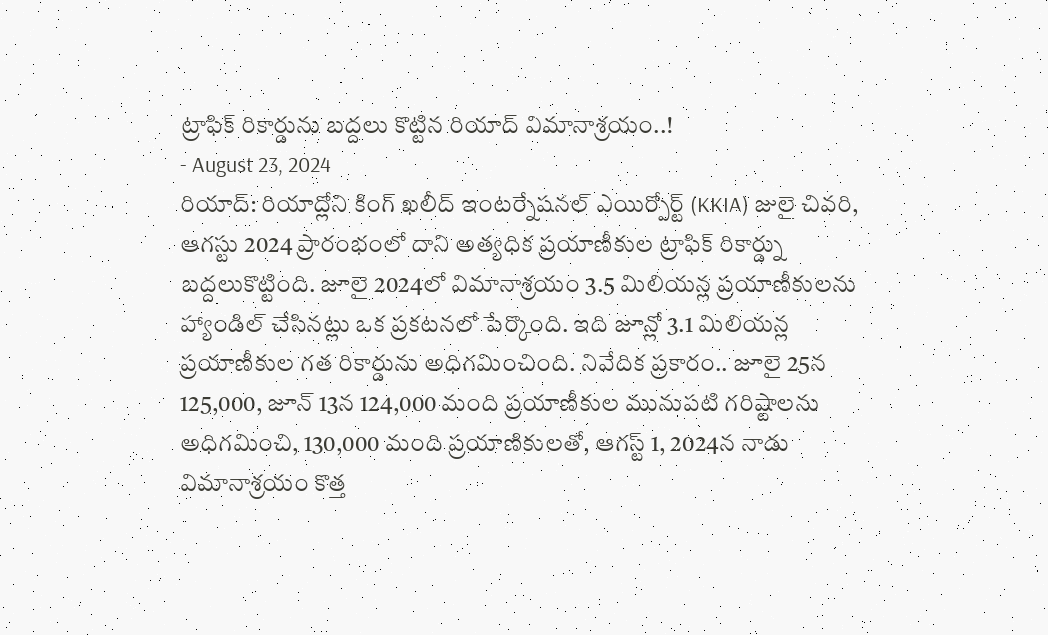ట్రాఫిక్ రికార్డును బద్దలు కొట్టిన రియాద్ విమానాశ్రయం..!
- August 23, 2024
రియాద్: రియాద్లోని కింగ్ ఖలీద్ ఇంటర్నేషనల్ ఎయిర్పోర్ట్ (KKIA) జులై చివరి, ఆగస్టు 2024 ప్రారంభంలో దాని అత్యధిక ప్రయాణీకుల ట్రాఫిక్ రికార్డ్ను బద్దలుకొట్టింది. జూలై 2024లో విమానాశ్రయం 3.5 మిలియన్ల ప్రయాణీకులను హ్యాండిల్ చేసినట్లు ఒక ప్రకటనలో పేర్కొంది. ఇది జూన్లో 3.1 మిలియన్ల ప్రయాణీకుల గత రికార్డును అధిగమించింది. నివేదిక ప్రకారం.. జూలై 25న 125,000, జూన్ 13న 124,000 మంది ప్రయాణీకుల మునుపటి గరిష్టాలను అధిగమించి, 130,000 మంది ప్రయాణికులతో, ఆగస్ట్ 1, 2024న నాడు విమానాశ్రయం కొత్త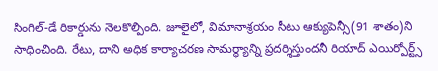సింగిల్-డే రికార్డును నెలకొల్పింది. జూలైలో, విమానాశ్రయం సీటు ఆక్యుపెన్సీ(91 శాతం)ని సాధించింది. రేటు, దాని అధిక కార్యాచరణ సామర్థ్యాన్ని ప్రదర్శిస్తుందనీ రియాద్ ఎయిర్పోర్ట్స్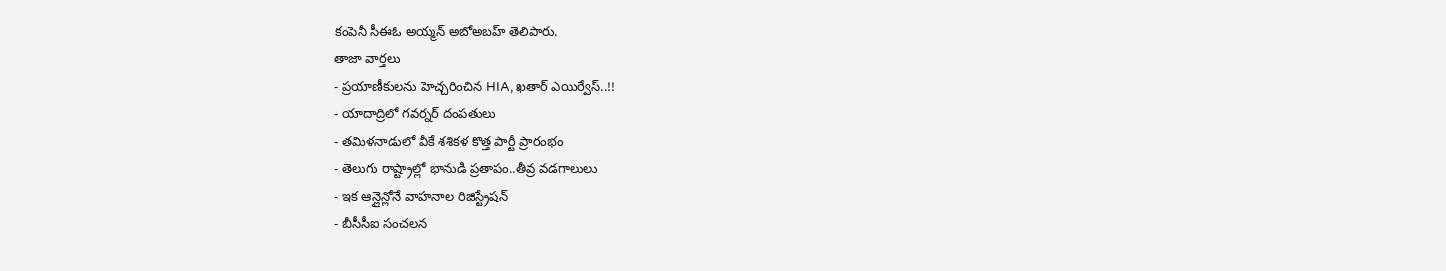కంపెనీ సీఈఓ అయ్మన్ అబోఅబహ్ తెలిపారు.
తాజా వార్తలు
- ప్రయాణీకులను హెచ్చరించిన HIA, ఖతార్ ఎయిర్వేస్..!!
- యాదాద్రిలో గవర్నర్ దంపతులు
- తమిళనాడులో వీకే శశికళ కొత్త పార్టీ ప్రారంభం
- తెలుగు రాష్ట్రాల్లో భానుడి ప్రతాపం..తీవ్ర వడగాలులు
- ఇక ఆన్లైన్లోనే వాహనాల రిజిస్ట్రేషన్
- బీసీసీఐ సంచలన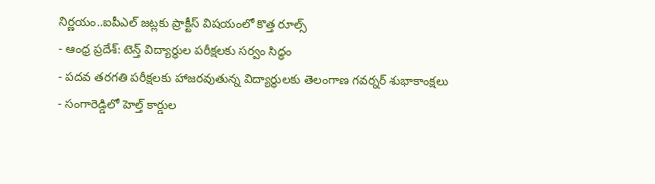నిర్ణయం..ఐపీఎల్ జట్లకు ప్రాక్టీస్ విషయంలో కొత్త రూల్స్
- ఆంధ్ర ప్రదేశ్: టెన్త్ విద్యార్థుల పరీక్షలకు సర్వం సిద్ధం
- పదవ తరగతి పరీక్షలకు హాజరవుతున్న విద్యార్థులకు తెలంగాణ గవర్నర్ శుభాకాంక్షలు
- సంగారెడ్డిలో హెల్త్ కార్డుల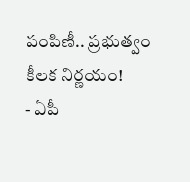పంపిణీ.. ప్రభుత్వం కీలక నిర్ణయం!
- ఏపీ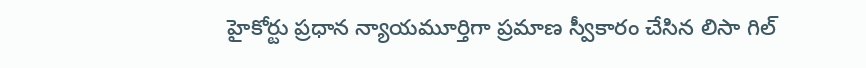హైకోర్టు ప్రధాన న్యాయమూర్తిగా ప్రమాణ స్వీకారం చేసిన లిసా గిల్